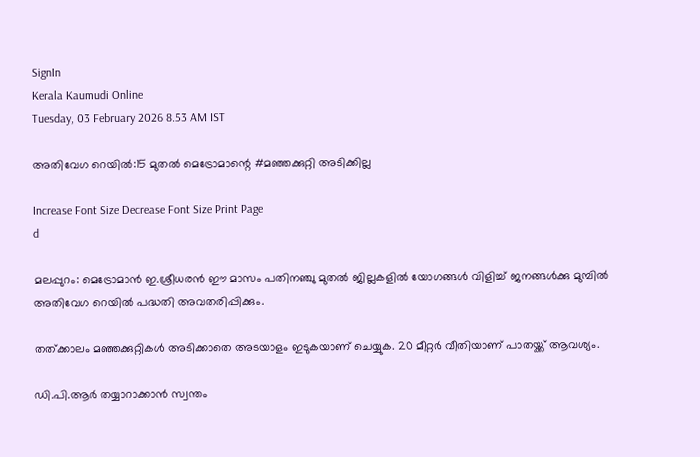SignIn
Kerala Kaumudi Online
Tuesday, 03 February 2026 8.53 AM IST

അതിവേഗ റെയിൽ:15 മുതൽ മെട്രോമാന്റെ #മഞ്ഞക്കുറ്റി അടിക്കില്ല

Increase Font Size Decrease Font Size Print Page
d

മലപ്പുറം: മെട്രോമാൻ ഇ.ശ്രീധരൻ ഈ മാസം പതിനഞ്ചു മുതൽ ജില്ലകളിൽ യോഗങ്ങൾ വിളിച്ച് ജനങ്ങൾക്കു മുമ്പിൽ അതിവേഗ റെയിൽ പദ്ധതി അവതരിപ്പിക്കും.

തത്ക്കാലം മഞ്ഞക്കുറ്റികൾ അടിക്കാതെ അടയാളം ഇടുകയാണ് ചെയ്യുക. 20 മീറ്റർ വീതിയാണ് പാതയ്ക്ക് ആവശ്യം.

ഡി.പി.ആർ തയ്യാറാക്കാൻ സ്വന്തം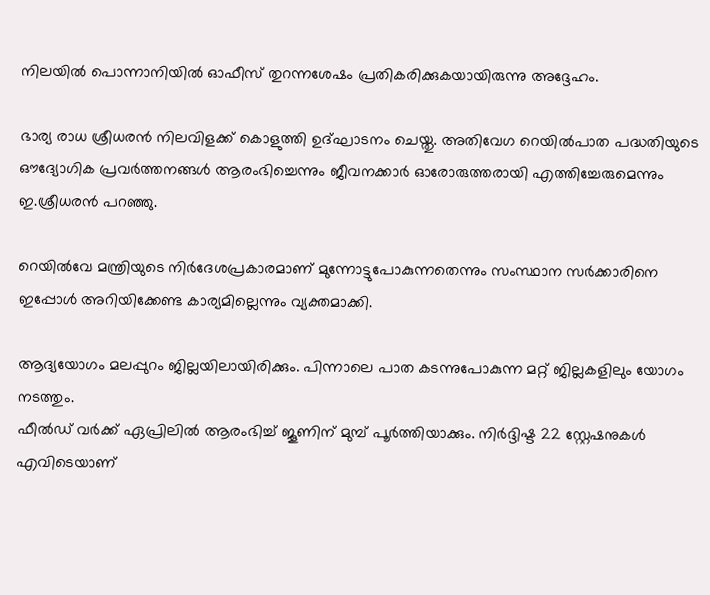നിലയിൽ പൊന്നാനിയിൽ ഓഫീസ് തുറന്നശേഷം പ്രതികരിക്കുകയായിരുന്നു അദ്ദേഹം.

ഭാര്യ രാധ ശ്രീധരൻ നിലവിളക്ക് കൊളുത്തി ഉദ്ഘാടനം ചെയ്തു. അതിവേഗ റെയിൽപാത പദ്ധതിയുടെ ഔദ്യോഗിക പ്രവർത്തനങ്ങൾ ആരംഭിച്ചെന്നും ജീവനക്കാർ ഓരോരുത്തരായി എത്തിച്ചേരുമെന്നും ഇ.ശ്രീധരൻ പറഞ്ഞു.

റെയിൽവേ മന്ത്രിയുടെ നിർദേശപ്രകാരമാണ് മുന്നോട്ടുപോകുന്നതെന്നും സംസ്ഥാന സർക്കാരിനെ ഇപ്പോൾ അറിയിക്കേണ്ട കാര്യമില്ലെന്നും വ്യക്തമാക്കി.

ആദ്യയോഗം മലപ്പുറം ജില്ലയിലായിരിക്കും. പിന്നാലെ പാത കടന്നുപോകുന്ന മറ്റ് ജില്ലകളിലും യോഗം നടത്തും.
ഫീൽഡ് വർക്ക് ഏപ്രിലിൽ ആരംഭിച്ച് ജൂണിന് മുമ്പ് പൂർത്തിയാക്കും. നിർദ്ദിഷ്ട 22 സ്റ്റേഷനുകൾ എവിടെയാണ്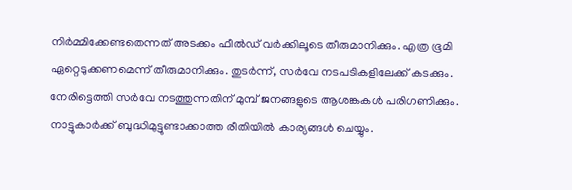നിർമ്മിക്കേണ്ടതെന്നത് അടക്കം ഫീൽഡ് വർക്കിലൂടെ തീരുമാനിക്കും. എത്ര ഭൂമി ഏറ്റെടുക്കണമെന്ന് തീരുമാനിക്കും. തുടർന്ന്, സർവേ നടപടികളിലേക്ക് കടക്കും. നേരിട്ടെത്തി സർവേ നടത്തുന്നതിന് മുമ്പ് ജനങ്ങളുടെ ആശങ്കകൾ പരിഗണിക്കും. നാട്ടുകാർക്ക് ബുദ്ധിമുട്ടുണ്ടാക്കാത്ത രീതിയിൽ കാര്യങ്ങൾ ചെയ്യും.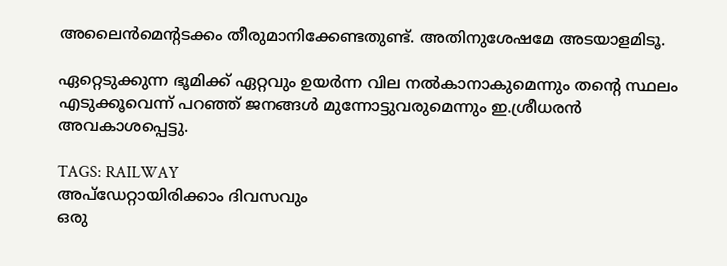അലൈൻമെന്റടക്കം തീരുമാനിക്കേണ്ടതുണ്ട്. അതിനുശേഷമേ അടയാളമിടൂ.

ഏറ്റെടുക്കുന്ന ഭൂമിക്ക് ഏറ്റവും ഉയർന്ന വില നൽകാനാകുമെന്നും തന്റെ സ്ഥലം എടുക്കൂവെന്ന് പറഞ്ഞ് ജനങ്ങൾ മുന്നോട്ടുവരുമെന്നും ഇ.ശ്രീധരൻ അവകാശപ്പെട്ടു.

TAGS: RAILWAY
അപ്ഡേറ്റായിരിക്കാം ദിവസവും
ഒരു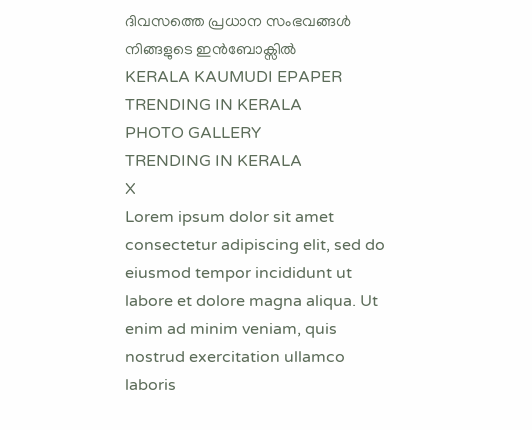ദിവസത്തെ പ്രധാന സംഭവങ്ങൾ നിങ്ങളുടെ ഇൻബോക്സിൽ
KERALA KAUMUDI EPAPER
TRENDING IN KERALA
PHOTO GALLERY
TRENDING IN KERALA
X
Lorem ipsum dolor sit amet
consectetur adipiscing elit, sed do eiusmod tempor incididunt ut labore et dolore magna aliqua. Ut enim ad minim veniam, quis nostrud exercitation ullamco laboris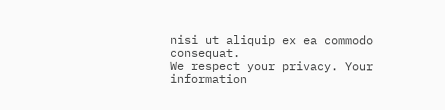nisi ut aliquip ex ea commodo consequat.
We respect your privacy. Your information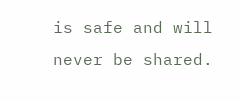is safe and will never be shared.